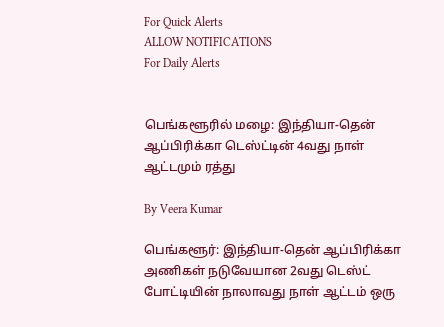For Quick Alerts
ALLOW NOTIFICATIONS
For Daily Alerts


பெங்களூரில் மழை: இந்தியா-தென் ஆப்பிரிக்கா டெஸ்ட்டின் 4வது நாள் ஆட்டமும் ரத்து

By Veera Kumar

பெங்களூர்: இந்தியா-தென் ஆப்பிரிக்கா அணிகள் நடுவேயான 2வது டெஸ்ட் போட்டியின் நாலாவது நாள் ஆட்டம் ஒரு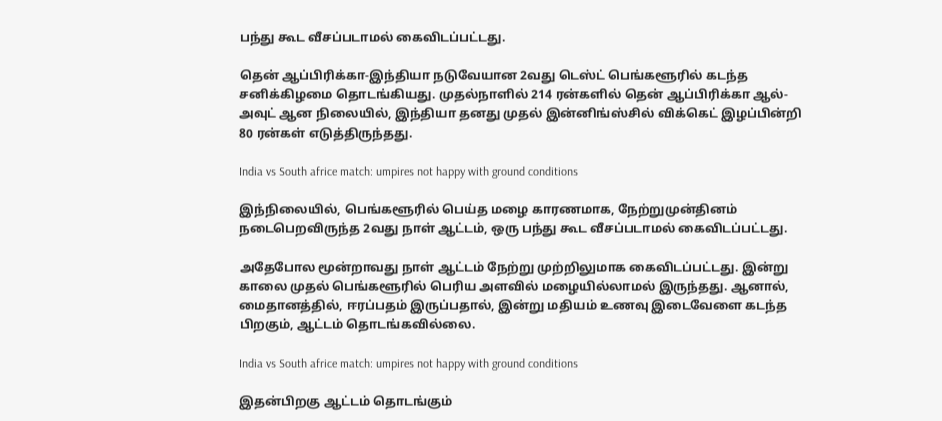பந்து கூட வீசப்படாமல் கைவிடப்பட்டது.

தென் ஆப்பிரிக்கா-இந்தியா நடுவேயான 2வது டெஸ்ட் பெங்களூரில் கடந்த சனிக்கிழமை தொடங்கியது. முதல்நாளில் 214 ரன்களில் தென் ஆப்பிரிக்கா ஆல்-அவுட் ஆன நிலையில், இந்தியா தனது முதல் இன்னிங்ஸ்சில் விக்கெட் இழப்பின்றி 80 ரன்கள் எடுத்திருந்தது.

India vs South africe match: umpires not happy with ground conditions

இந்நிலையில், பெங்களூரில் பெய்த மழை காரணமாக, நேற்றுமுன்தினம் நடைபெறவிருந்த 2வது நாள் ஆட்டம், ஒரு பந்து கூட வீசப்படாமல் கைவிடப்பட்டது.

அதேபோல மூன்றாவது நாள் ஆட்டம் நேற்று முற்றிலுமாக கைவிடப்பட்டது. இன்று காலை முதல் பெங்களூரில் பெரிய அளவில் மழையில்லாமல் இருந்தது. ஆனால், மைதானத்தில், ஈரப்பதம் இருப்பதால், இன்று மதியம் உணவு இடைவேளை கடந்த பிறகும், ஆட்டம் தொடங்கவில்லை.

India vs South africe match: umpires not happy with ground conditions

இதன்பிறகு ஆட்டம் தொடங்கும்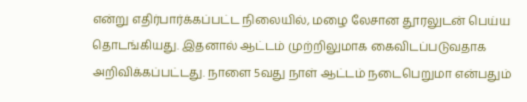என்று எதிர்பார்க்கப்பட்ட நிலையில், மழை லேசான தூரலுடன் பெய்ய தொடங்கியது. இதனால் ஆட்டம் முற்றிலுமாக கைவிடப்படுவதாக அறிவிக்கப்பட்டது. நாளை 5வது நாள் ஆட்டம் நடைபெறுமா என்பதும்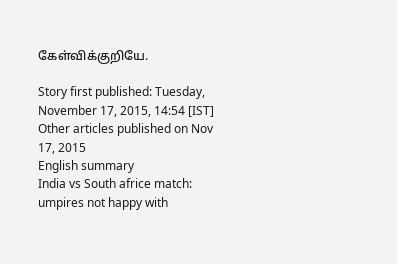கேள்விக்குறியே.

Story first published: Tuesday, November 17, 2015, 14:54 [IST]
Other articles published on Nov 17, 2015
English summary
India vs South africe match: umpires not happy with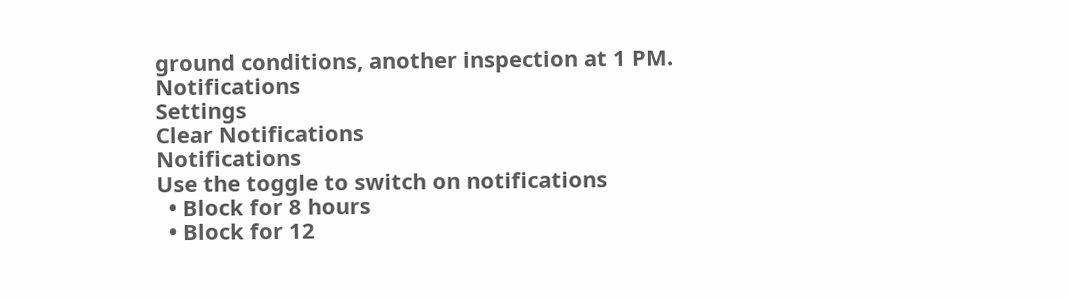ground conditions, another inspection at 1 PM.
Notifications
Settings
Clear Notifications
Notifications
Use the toggle to switch on notifications
  • Block for 8 hours
  • Block for 12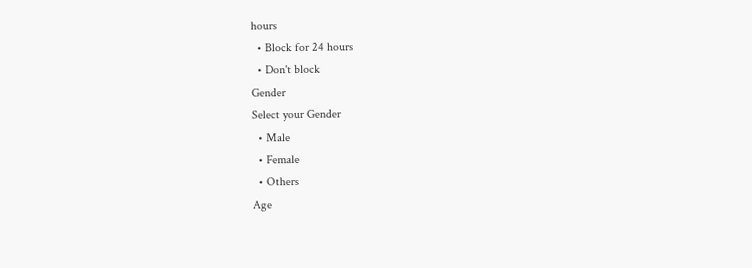hours
  • Block for 24 hours
  • Don't block
Gender
Select your Gender
  • Male
  • Female
  • Others
Age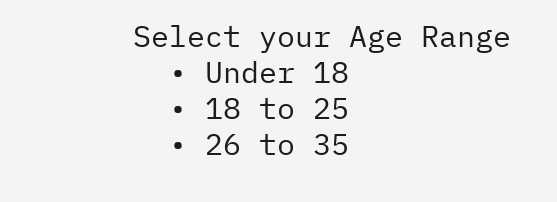Select your Age Range
  • Under 18
  • 18 to 25
  • 26 to 35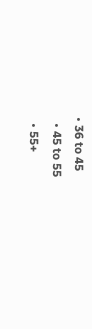• 36 to 45
  • 45 to 55
  • 55+